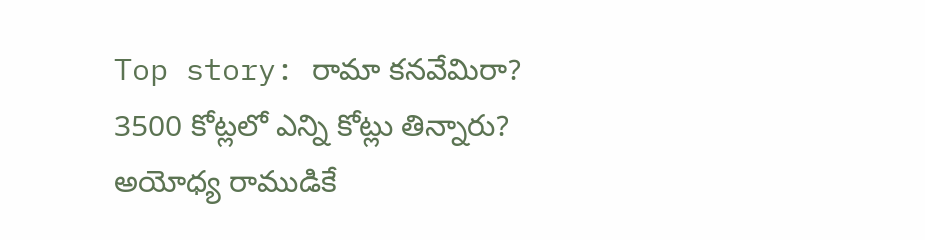Top story: రామా కనవేమిరా? 3500 కోట్లలో ఎన్ని కోట్లు తిన్నారు?
అయోధ్య రాముడికే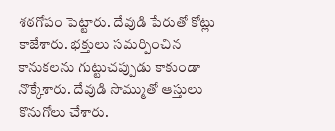శఠగోపం పెట్టారు. దేవుడి పేరుతో కోట్లు కాజేశారు. భక్తులు సమర్పించిన కానుకలను గుట్టుచప్పుడు కాకుండా నొక్కేశారు. దేవుడి సొమ్ముతో ఆస్తులు కొనుగోలు చేశారు.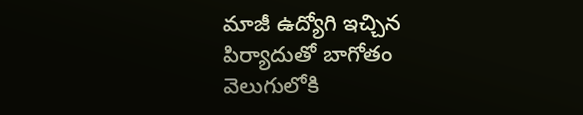మాజీ ఉద్యోగి ఇచ్చిన పిర్యాదుతో బాగోతం వెలుగులోకి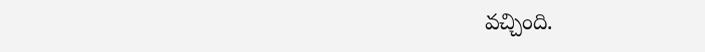వచ్చింది.